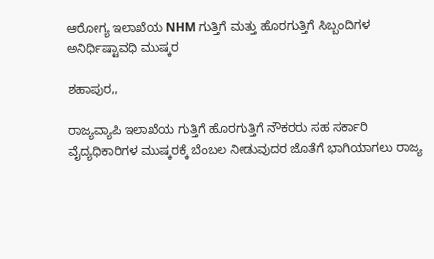ಆರೋಗ್ಯ ಇಲಾಖೆಯ NHM ಗುತ್ತಿಗೆ ಮತ್ತು ಹೊರಗುತ್ತಿಗೆ ಸಿಬ್ಬಂದಿಗಳ ಅನಿರ್ಧಿಷ್ಟಾವಧಿ ಮುಷ್ಕರ

ಶಹಾಪುರ,,

ರಾಜ್ಯವ್ಯಾಪಿ ಇಲಾಖೆಯ ಗುತ್ತಿಗೆ ಹೊರಗುತ್ತಿಗೆ ನೌಕರರು ಸಹ ಸರ್ಕಾರಿ ವೈದ್ಯಧಿಕಾರಿಗಳ ಮುಷ್ಕರಕ್ಕೆ ಬೆಂಬಲ ನೀಡುವುದರ ಜೊತೆಗೆ ಭಾಗಿಯಾಗಲು ರಾಜ್ಯ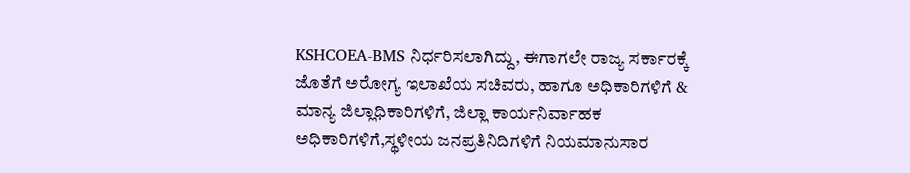KSHCOEA-BMS ನಿರ್ಧರಿಸಲಾಗಿದ್ದು, ಈಗಾಗಲೇ ರಾಜ್ಯ ಸರ್ಕಾರಕ್ಕೆ ಜೊತೆಗೆ ಅರೋಗ್ಯ ಇಲಾಖೆಯ ಸಚಿವರು, ಹಾಗೂ ಅಧಿಕಾರಿಗಳಿಗೆ & ಮಾನ್ಯ ಜಿಲ್ಲಾಧಿಕಾರಿಗಳಿಗೆ, ಜಿಲ್ಲಾ ಕಾರ್ಯನಿರ್ವಾಹಕ ಅಧಿಕಾರಿಗಳಿಗೆ,ಸ್ಥಳೀಯ ಜನಪ್ರತಿನಿದಿಗಳಿಗೆ ನಿಯಮಾನುಸಾರ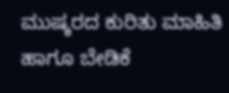ಮುಷ್ಕರದ ಕುರಿತು ಮಾಹಿತಿ ಹಾಗೂ ಬೇಡಿಕೆ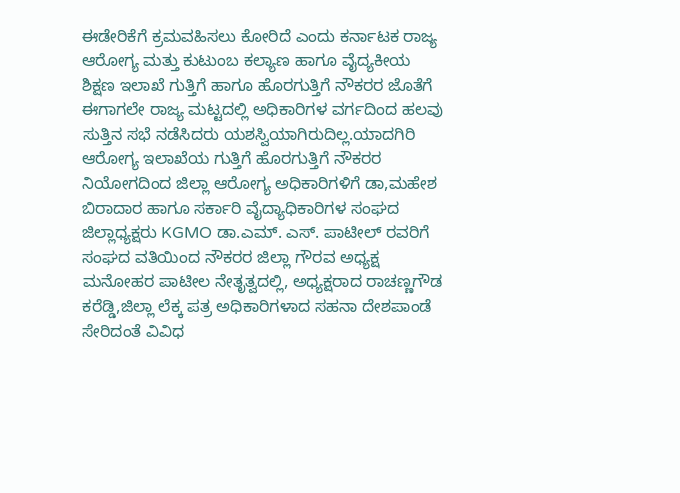ಈಡೇರಿಕೆಗೆ ಕ್ರಮವಹಿಸಲು ಕೋರಿದೆ ಎಂದು ಕರ್ನಾಟಕ ರಾಜ್ಯ ಆರೋಗ್ಯ ಮತ್ತು ಕುಟುಂಬ ಕಲ್ಯಾಣ ಹಾಗೂ ವೈದ್ಯಕೀಯ ಶಿಕ್ಷಣ ಇಲಾಖೆ ಗುತ್ತಿಗೆ ಹಾಗೂ ಹೊರಗುತ್ತಿಗೆ ನೌಕರರ ಜೊತೆಗೆ ಈಗಾಗಲೇ ರಾಜ್ಯ ಮಟ್ಟದಲ್ಲಿ ಅಧಿಕಾರಿಗಳ ವರ್ಗದಿಂದ ಹಲವು ಸುತ್ತಿನ ಸಭೆ ನಡೆಸಿದರು ಯಶಸ್ವಿಯಾಗಿರುದಿಲ್ಲ.ಯಾದಗಿರಿ ಆರೋಗ್ಯ ಇಲಾಖೆಯ ಗುತ್ತಿಗೆ ಹೊರಗುತ್ತಿಗೆ ನೌಕರರ ನಿಯೋಗದಿಂದ ಜಿಲ್ಲಾ ಆರೋಗ್ಯ ಅಧಿಕಾರಿಗಳಿಗೆ ಡಾ,ಮಹೇಶ ಬಿರಾದಾರ ಹಾಗೂ ಸರ್ಕಾರಿ ವೈದ್ಯಾಧಿಕಾರಿಗಳ ಸಂಘದ ಜಿಲ್ಲಾಧ್ಯಕ್ಷರು KGMO ಡಾ.ಎಮ್. ಎಸ್. ಪಾಟೀಲ್ ರವರಿಗೆ ಸಂಘದ ವತಿಯಿಂದ ನೌಕರರ ಜಿಲ್ಲಾ ಗೌರವ ಅಧ್ಯಕ್ಷ ಮನೋಹರ ಪಾಟೀಲ ನೇತೃತ್ವದಲ್ಲಿ, ಅಧ್ಯಕ್ಷರಾದ ರಾಚಣ್ಣಗೌಡ ಕರೆಡ್ಡಿ,ಜಿಲ್ಲಾ ಲೆಕ್ಕ ಪತ್ರ ಅಧಿಕಾರಿಗಳಾದ ಸಹನಾ ದೇಶಪಾಂಡೆ ಸೇರಿದಂತೆ ವಿವಿಧ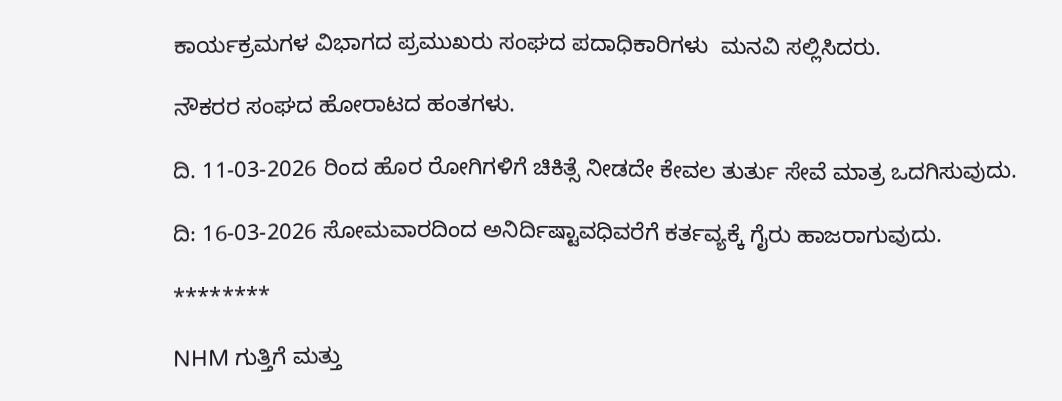ಕಾರ್ಯಕ್ರಮಗಳ ವಿಭಾಗದ ಪ್ರಮುಖರು ಸಂಘದ ಪದಾಧಿಕಾರಿಗಳು  ಮನವಿ ಸಲ್ಲಿಸಿದರು.

ನೌಕರರ ಸಂಘದ ಹೋರಾಟದ ಹಂತಗಳು.

ದಿ. 11-03-2026 ರಿಂದ ಹೊರ ರೋಗಿಗಳಿಗೆ ಚಿಕಿತ್ಸೆ ನೀಡದೇ ಕೇವಲ ತುರ್ತು ಸೇವೆ ಮಾತ್ರ ಒದಗಿಸುವುದು.

ದಿ: 16-03-2026 ಸೋಮವಾರದಿಂದ ಅನಿರ್ದಿಷ್ಟಾವಧಿವರೆಗೆ ಕರ್ತವ್ಯಕ್ಕೆ ಗೈರು ಹಾಜರಾಗುವುದು.

********

NHM ಗುತ್ತಿಗೆ ಮತ್ತು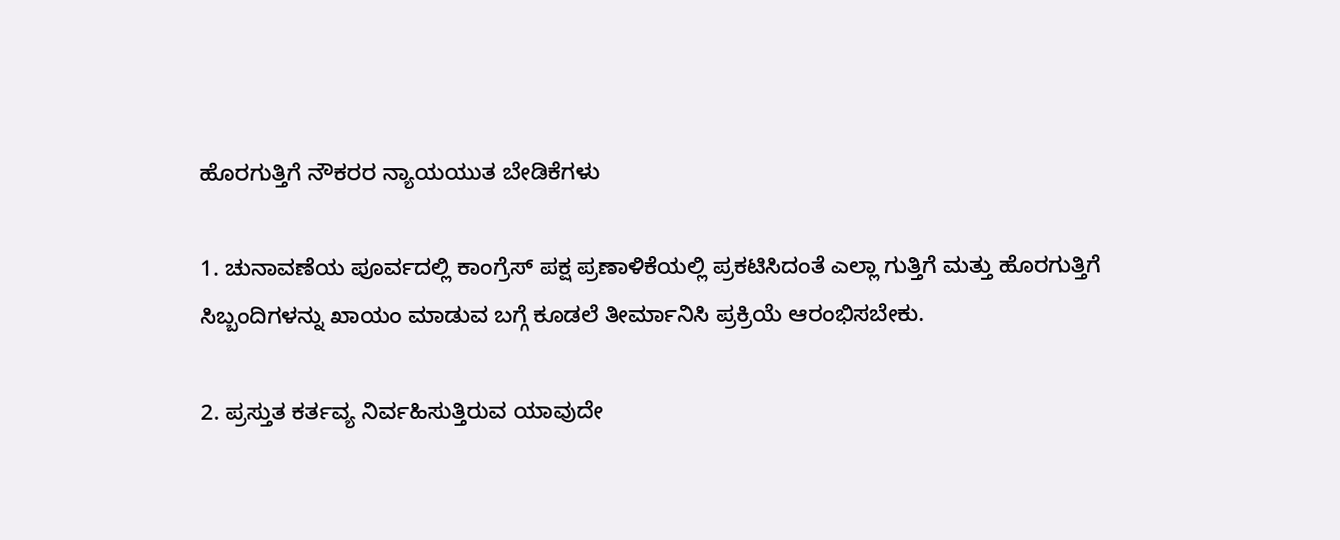ಹೊರಗುತ್ತಿಗೆ ನೌಕರರ ನ್ಯಾಯಯುತ ಬೇಡಿಕೆಗಳು

1. ಚುನಾವಣೆಯ ಪೂರ್ವದಲ್ಲಿ ಕಾಂಗ್ರೆಸ್ ಪಕ್ಷ ಪ್ರಣಾಳಿಕೆಯಲ್ಲಿ ಪ್ರಕಟಿಸಿದಂತೆ ಎಲ್ಲಾ ಗುತ್ತಿಗೆ ಮತ್ತು ಹೊರಗುತ್ತಿಗೆ ಸಿಬ್ಬಂದಿಗಳನ್ನು ಖಾಯಂ ಮಾಡುವ ಬಗ್ಗೆ ಕೂಡಲೆ ತೀರ್ಮಾನಿಸಿ ಪ್ರಕ್ರಿಯೆ ಆರಂಭಿಸಬೇಕು.

2. ಪ್ರಸ್ತುತ ಕರ್ತವ್ಯ ನಿರ್ವಹಿಸುತ್ತಿರುವ ಯಾವುದೇ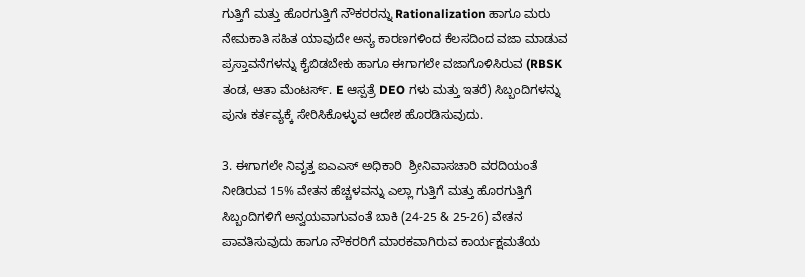ಗುತ್ತಿಗೆ ಮತ್ತು ಹೊರಗುತ್ತಿಗೆ ನೌಕರರನ್ನು Rationalization ಹಾಗೂ ಮರು ನೇಮಕಾತಿ ಸಹಿತ ಯಾವುದೇ ಅನ್ಯ ಕಾರಣಗಳಿಂದ ಕೆಲಸದಿಂದ ವಜಾ ಮಾಡುವ ಪ್ರಸ್ತಾವನೆಗಳನ್ನು ಕೈಬಿಡಬೇಕು ಹಾಗೂ ಈಗಾಗಲೇ ವಜಾಗೊಳಿಸಿರುವ (RBSK ತಂಡ, ಆತಾ ಮೆಂಟರ್ಸ್. E ಆಸ್ಪತ್ರೆ DEO ಗಳು ಮತ್ತು ಇತರೆ) ಸಿಬ್ಬಂದಿಗಳನ್ನು ಪುನಃ ಕರ್ತವ್ಯಕ್ಕೆ ಸೇರಿಸಿಕೊಳ್ಳುವ ಆದೇಶ ಹೊರಡಿಸುವುದು.

3. ಈಗಾಗಲೇ ನಿವೃತ್ತ ಐಎಎಸ್ ಅಧಿಕಾರಿ  ಶ್ರೀನಿವಾಸಚಾರಿ ವರದಿಯಂತೆ ನೀಡಿರುವ 15% ವೇತನ ಹೆಚ್ಚಳವನ್ನು ಎಲ್ಲಾ ಗುತ್ತಿಗೆ ಮತ್ತು ಹೊರಗುತ್ತಿಗೆ ಸಿಬ್ಬಂದಿಗಳಿಗೆ ಅನ್ವಯವಾಗುವಂತೆ ಬಾಕಿ (24-25 & 25-26) ವೇತನ ಪಾವತಿಸುವುದು ಹಾಗೂ ನೌಕರರಿಗೆ ಮಾರಕವಾಗಿರುವ ಕಾರ್ಯಕ್ಷಮತೆಯ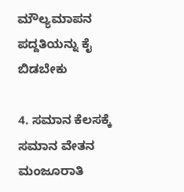ಮೌಲ್ಯಮಾಪನ ಪದ್ದತಿಯನ್ನು ಕೈ ಬಿಡಬೇಕು

4. ಸಮಾನ ಕೆಲಸಕ್ಕೆ ಸಮಾನ ವೇತನ ಮಂಜೂರಾತಿ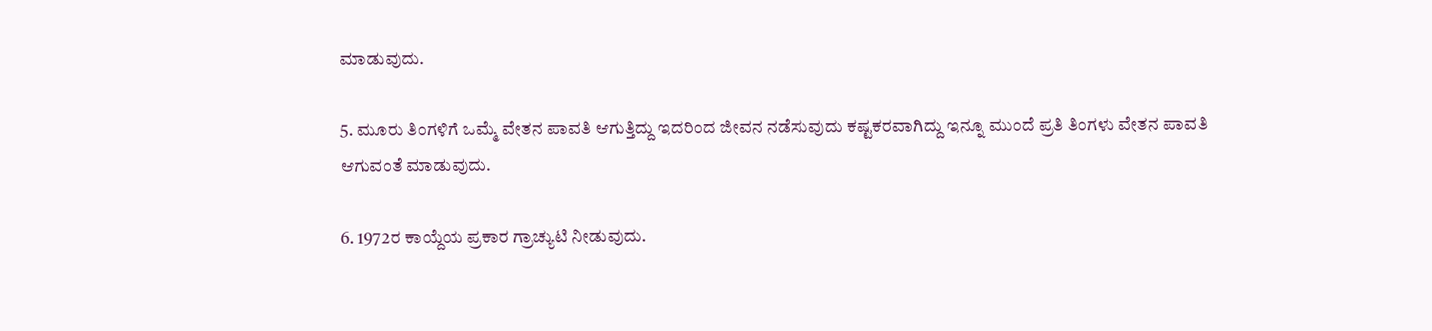ಮಾಡುವುದು.

5. ಮೂರು ತಿಂಗಳಿಗೆ ಒಮ್ಮೆ ವೇತನ ಪಾವತಿ ಆಗುತ್ತಿದ್ದು ಇದರಿಂದ ಜೀವನ ನಡೆಸುವುದು ಕಷ್ಟಕರವಾಗಿದ್ದು ಇನ್ನೂ ಮುಂದೆ ಪ್ರತಿ ತಿಂಗಳು ವೇತನ ಪಾವತಿ ಆಗುವಂತೆ ಮಾಡುವುದು.

6. 1972ರ ಕಾಯ್ದೆಯ ಪ್ರಕಾರ ಗ್ರಾಚ್ಯುಟಿ ನೀಡುವುದು.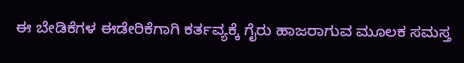ಈ ಬೇಡಿಕೆಗಳ ಈಡೇರಿಕೆಗಾಗಿ ಕರ್ತವ್ಯಕ್ಕೆ ಗೈರು ಹಾಜರಾಗುವ ಮೂಲಕ ಸಮಸ್ತ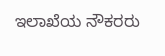ಇಲಾಖೆಯ ನೌಕರರು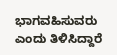ಭಾಗವಹಿಸುವರು ಎಂದು ತಿಳಿಸಿದ್ದಾರೆ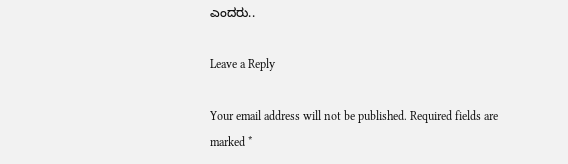ಎಂದರು..

Leave a Reply

Your email address will not be published. Required fields are marked *